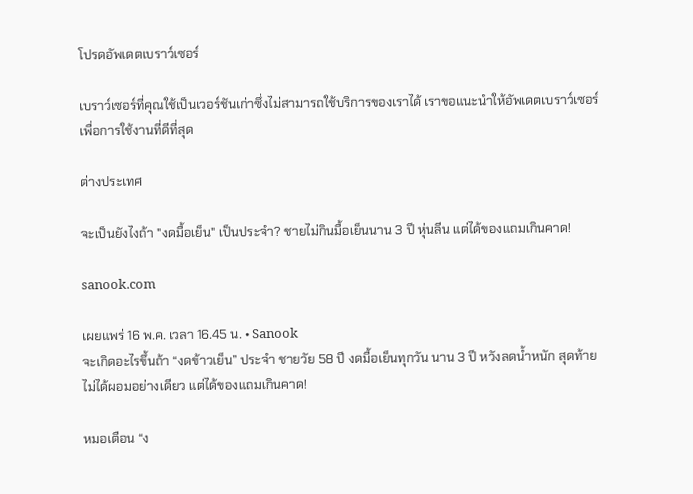โปรดอัพเดตเบราว์เซอร์

เบราว์เซอร์ที่คุณใช้เป็นเวอร์ชันเก่าซึ่งไม่สามารถใช้บริการของเราได้ เราขอแนะนำให้อัพเดตเบราว์เซอร์เพื่อการใช้งานที่ดีที่สุด

ต่างประเทศ

จะเป็นยังไงถ้า "งดมื้อเย็น" เป็นประจำ? ชายไม่กินมื้อเย็นนาน 3 ปี หุ่นลีน แต่ได้ของแถมเกินคาด!

sanook.com

เผยแพร่ 16 พ.ค. เวลา 16.45 น. • Sanook
จะเกิดอะไรขึ้นถ้า “งดข้าวเย็น” ประจำ ชายวัย 58 ปี งดมื้อเย็นทุกวัน นาน 3 ปี หวังลดน้ำหนัก สุดท้ายไม่ได้ผอมอย่างเดียว แต่ได้ของแถมเกินคาด!

หมอเตือน “ง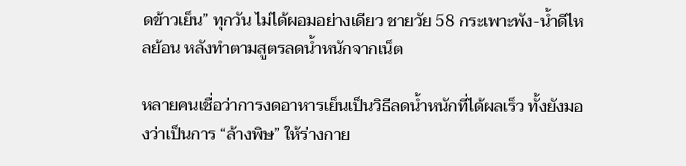ดข้าวเย็น” ทุกวัน ไม่ได้ผอมอย่างเดียว ชายวัย 58 กระเพาะพัง-น้ำดีไหลย้อน หลังทำตามสูตรลดน้ำหนักจากเน็ต

หลายคนเชื่อว่าการงดอาหารเย็นเป็นวิธีลดน้ำหนักที่ได้ผลเร็ว ทั้งยังมองว่าเป็นการ “ล้างพิษ” ให้ร่างกาย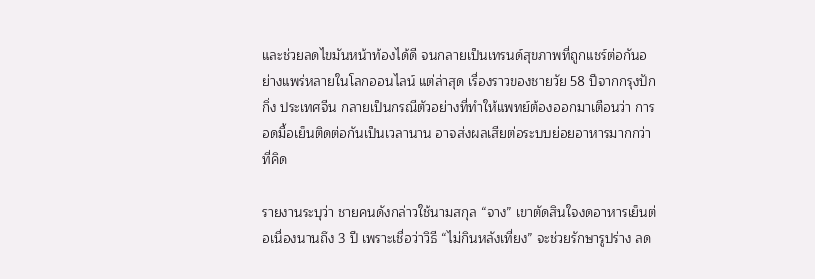และช่วยลดไขมันหน้าท้องได้ดี จนกลายเป็นเทรนด์สุขภาพที่ถูกแชร์ต่อกันอย่างแพร่หลายในโลกออนไลน์ แต่ล่าสุด เรื่องราวของชายวัย 58 ปีจากกรุงปักกิ่ง ประเทศจีน กลายเป็นกรณีตัวอย่างที่ทำให้แพทย์ต้องออกมาเตือนว่า การอดมื้อเย็นติดต่อกันเป็นเวลานาน อาจส่งผลเสียต่อระบบย่อยอาหารมากกว่าที่คิด

รายงานระบุว่า ชายคนดังกล่าวใช้นามสกุล “จาง” เขาตัดสินใจงดอาหารเย็นต่อเนื่องนานถึง 3 ปี เพราะเชื่อว่าวิธี “ไม่กินหลังเที่ยง” จะช่วยรักษารูปร่าง ลด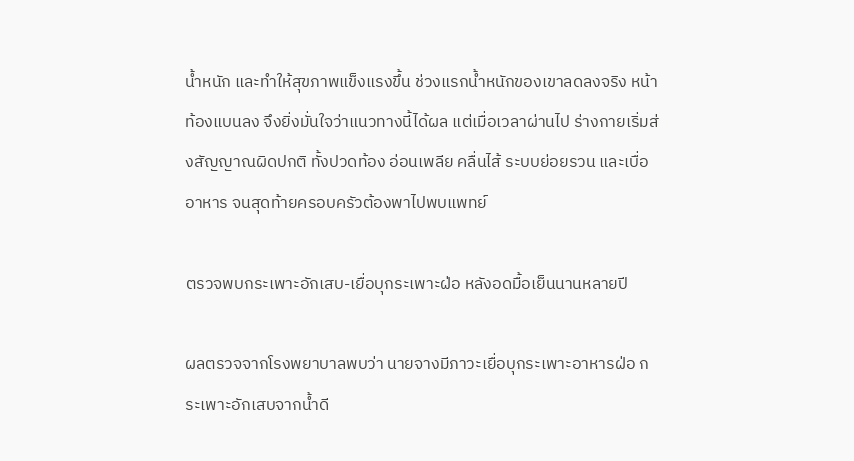น้ำหนัก และทำให้สุขภาพแข็งแรงขึ้น ช่วงแรกน้ำหนักของเขาลดลงจริง หน้าท้องแบนลง จึงยิ่งมั่นใจว่าแนวทางนี้ได้ผล แต่เมื่อเวลาผ่านไป ร่างกายเริ่มส่งสัญญาณผิดปกติ ทั้งปวดท้อง อ่อนเพลีย คลื่นไส้ ระบบย่อยรวน และเบื่ออาหาร จนสุดท้ายครอบครัวต้องพาไปพบแพทย์

ตรวจพบกระเพาะอักเสบ-เยื่อบุกระเพาะฝ่อ หลังอดมื้อเย็นนานหลายปี

ผลตรวจจากโรงพยาบาลพบว่า นายจางมีภาวะเยื่อบุกระเพาะอาหารฝ่อ กระเพาะอักเสบจากน้ำดี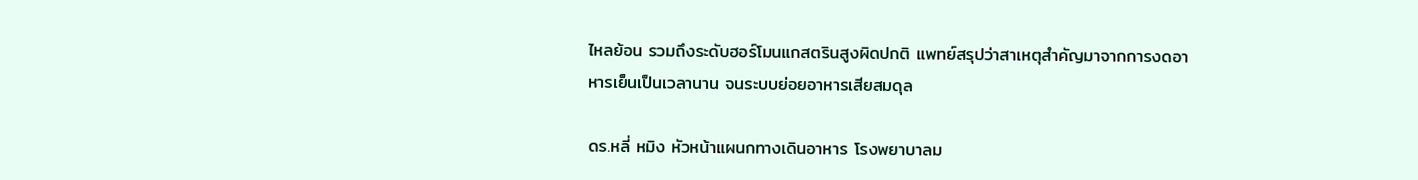ไหลย้อน รวมถึงระดับฮอร์โมนแกสตรินสูงผิดปกติ แพทย์สรุปว่าสาเหตุสำคัญมาจากการงดอาหารเย็นเป็นเวลานาน จนระบบย่อยอาหารเสียสมดุล

ดร.หลี่ หมิง หัวหน้าแผนกทางเดินอาหาร โรงพยาบาลม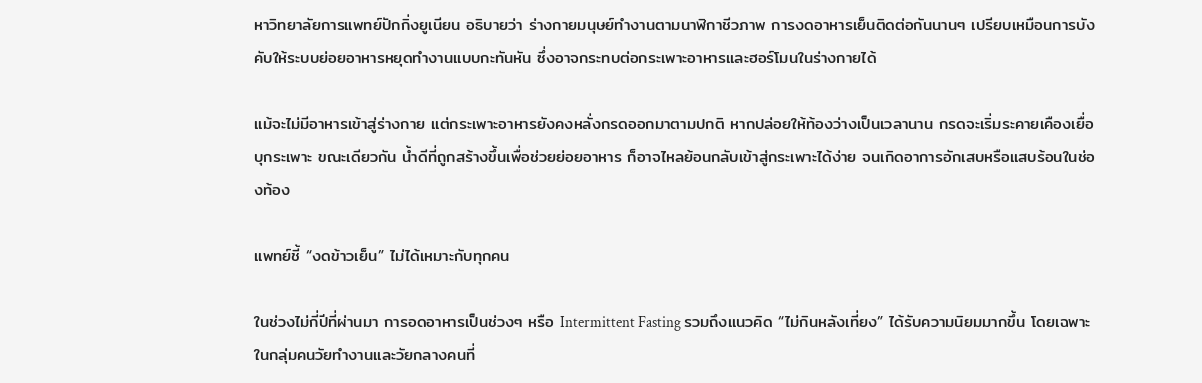หาวิทยาลัยการแพทย์ปักกิ่งยูเนียน อธิบายว่า ร่างกายมนุษย์ทำงานตามนาฬิกาชีวภาพ การงดอาหารเย็นติดต่อกันนานๆ เปรียบเหมือนการบังคับให้ระบบย่อยอาหารหยุดทำงานแบบกะทันหัน ซึ่งอาจกระทบต่อกระเพาะอาหารและฮอร์โมนในร่างกายได้

แม้จะไม่มีอาหารเข้าสู่ร่างกาย แต่กระเพาะอาหารยังคงหลั่งกรดออกมาตามปกติ หากปล่อยให้ท้องว่างเป็นเวลานาน กรดจะเริ่มระคายเคืองเยื่อบุกระเพาะ ขณะเดียวกัน น้ำดีที่ถูกสร้างขึ้นเพื่อช่วยย่อยอาหาร ก็อาจไหลย้อนกลับเข้าสู่กระเพาะได้ง่าย จนเกิดอาการอักเสบหรือแสบร้อนในช่องท้อง

แพทย์ชี้ “งดข้าวเย็น” ไม่ได้เหมาะกับทุกคน

ในช่วงไม่กี่ปีที่ผ่านมา การอดอาหารเป็นช่วงๆ หรือ Intermittent Fasting รวมถึงแนวคิด “ไม่กินหลังเที่ยง” ได้รับความนิยมมากขึ้น โดยเฉพาะในกลุ่มคนวัยทำงานและวัยกลางคนที่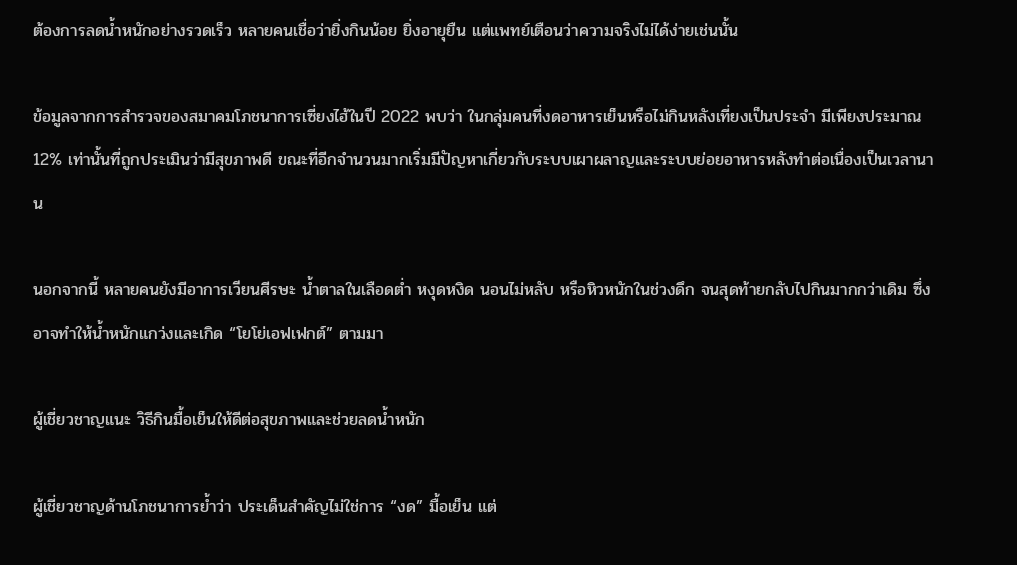ต้องการลดน้ำหนักอย่างรวดเร็ว หลายคนเชื่อว่ายิ่งกินน้อย ยิ่งอายุยืน แต่แพทย์เตือนว่าความจริงไม่ได้ง่ายเช่นนั้น

ข้อมูลจากการสำรวจของสมาคมโภชนาการเซี่ยงไฮ้ในปี 2022 พบว่า ในกลุ่มคนที่งดอาหารเย็นหรือไม่กินหลังเที่ยงเป็นประจำ มีเพียงประมาณ 12% เท่านั้นที่ถูกประเมินว่ามีสุขภาพดี ขณะที่อีกจำนวนมากเริ่มมีปัญหาเกี่ยวกับระบบเผาผลาญและระบบย่อยอาหารหลังทำต่อเนื่องเป็นเวลานาน

นอกจากนี้ หลายคนยังมีอาการเวียนศีรษะ น้ำตาลในเลือดต่ำ หงุดหงิด นอนไม่หลับ หรือหิวหนักในช่วงดึก จนสุดท้ายกลับไปกินมากกว่าเดิม ซึ่งอาจทำให้น้ำหนักแกว่งและเกิด “โยโย่เอฟเฟกต์” ตามมา

ผู้เชี่ยวชาญแนะ วิธีกินมื้อเย็นให้ดีต่อสุขภาพและช่วยลดน้ำหนัก

ผู้เชี่ยวชาญด้านโภชนาการย้ำว่า ประเด็นสำคัญไม่ใช่การ “งด” มื้อเย็น แต่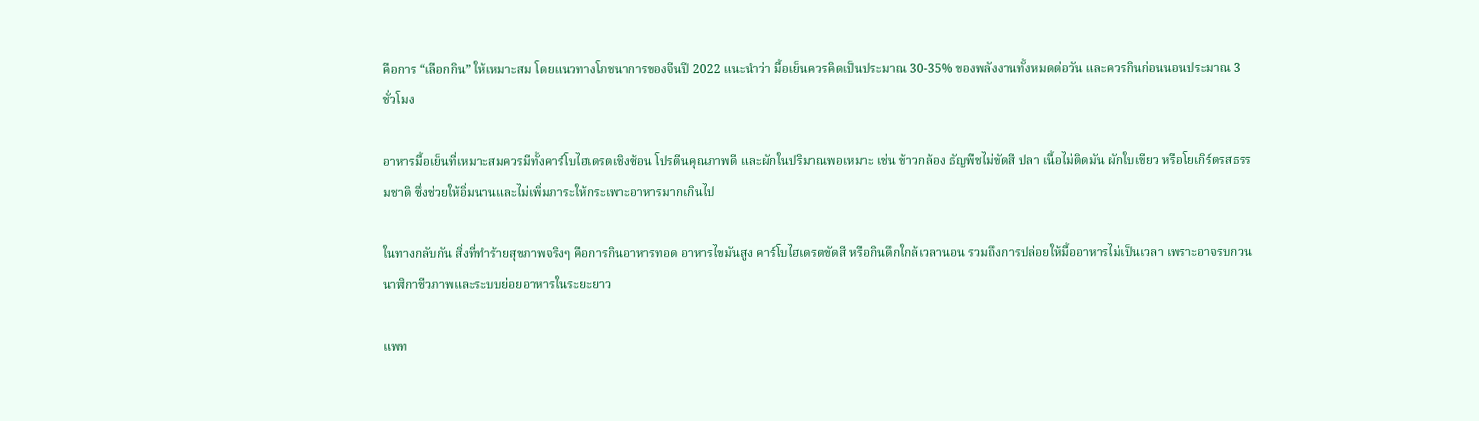คือการ “เลือกกิน” ให้เหมาะสม โดยแนวทางโภชนาการของจีนปี 2022 แนะนำว่า มื้อเย็นควรคิดเป็นประมาณ 30-35% ของพลังงานทั้งหมดต่อวัน และควรกินก่อนนอนประมาณ 3 ชั่วโมง

อาหารมื้อเย็นที่เหมาะสมควรมีทั้งคาร์โบไฮเดรตเชิงซ้อน โปรตีนคุณภาพดี และผักในปริมาณพอเหมาะ เช่น ข้าวกล้อง ธัญพืชไม่ขัดสี ปลา เนื้อไม่ติดมัน ผักใบเขียว หรือโยเกิร์ตรสธรรมชาติ ซึ่งช่วยให้อิ่มนานและไม่เพิ่มภาระให้กระเพาะอาหารมากเกินไป

ในทางกลับกัน สิ่งที่ทำร้ายสุขภาพจริงๆ คือการกินอาหารทอด อาหารไขมันสูง คาร์โบไฮเดรตขัดสี หรือกินดึกใกล้เวลานอน รวมถึงการปล่อยให้มื้ออาหารไม่เป็นเวลา เพราะอาจรบกวนนาฬิกาชีวภาพและระบบย่อยอาหารในระยะยาว

แพท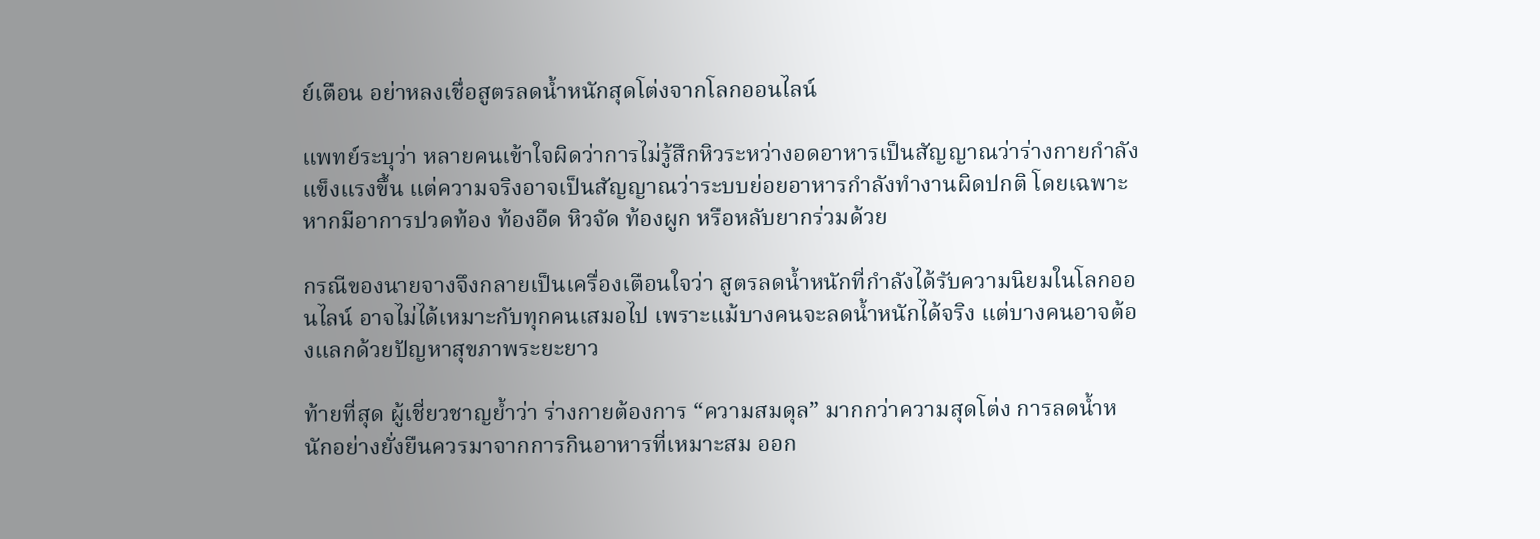ย์เตือน อย่าหลงเชื่อสูตรลดน้ำหนักสุดโต่งจากโลกออนไลน์

แพทย์ระบุว่า หลายคนเข้าใจผิดว่าการไม่รู้สึกหิวระหว่างอดอาหารเป็นสัญญาณว่าร่างกายกำลังแข็งแรงขึ้น แต่ความจริงอาจเป็นสัญญาณว่าระบบย่อยอาหารกำลังทำงานผิดปกติ โดยเฉพาะหากมีอาการปวดท้อง ท้องอืด หิวจัด ท้องผูก หรือหลับยากร่วมด้วย

กรณีของนายจางจึงกลายเป็นเครื่องเตือนใจว่า สูตรลดน้ำหนักที่กำลังได้รับความนิยมในโลกออนไลน์ อาจไม่ได้เหมาะกับทุกคนเสมอไป เพราะแม้บางคนจะลดน้ำหนักได้จริง แต่บางคนอาจต้องแลกด้วยปัญหาสุขภาพระยะยาว

ท้ายที่สุด ผู้เชี่ยวชาญย้ำว่า ร่างกายต้องการ “ความสมดุล” มากกว่าความสุดโต่ง การลดน้ำหนักอย่างยั่งยืนควรมาจากการกินอาหารที่เหมาะสม ออก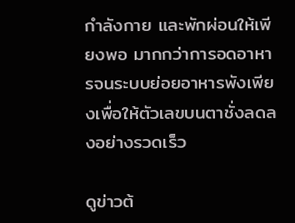กำลังกาย และพักผ่อนให้เพียงพอ มากกว่าการอดอาหารจนระบบย่อยอาหารพังเพียงเพื่อให้ตัวเลขบนตาชั่งลดลงอย่างรวดเร็ว

ดูข่าวต้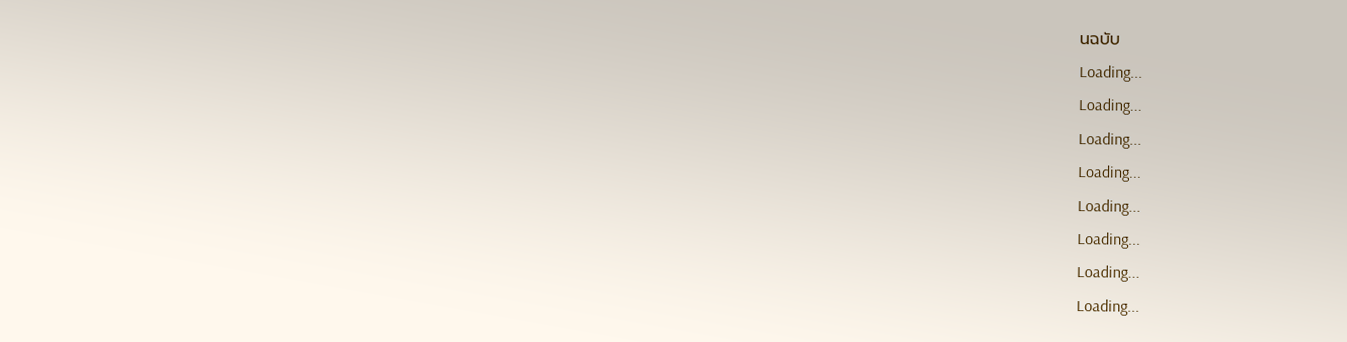นฉบับ
Loading...
Loading...
Loading...
Loading...
Loading...
Loading...
Loading...
Loading...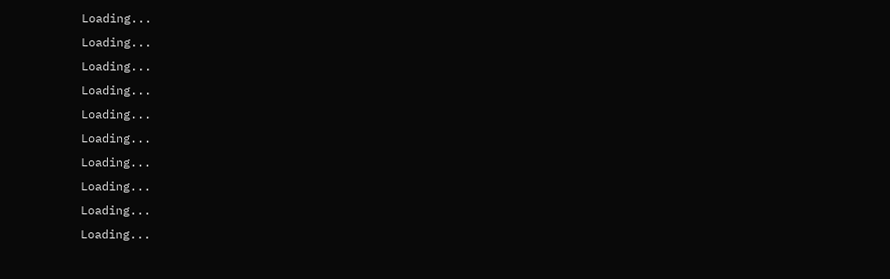Loading...
Loading...
Loading...
Loading...
Loading...
Loading...
Loading...
Loading...
Loading...
Loading...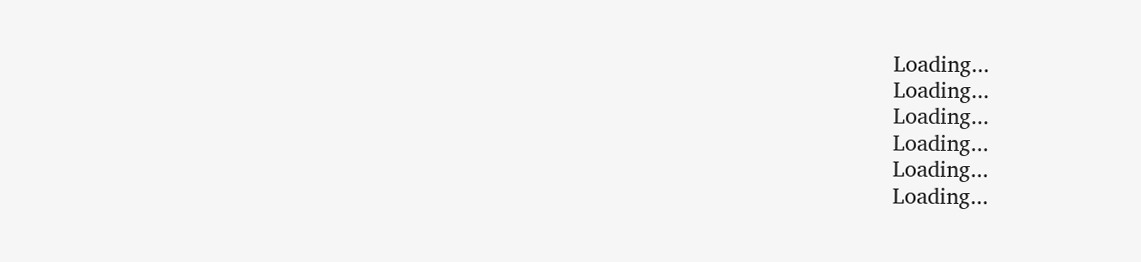Loading...
Loading...
Loading...
Loading...
Loading...
Loading...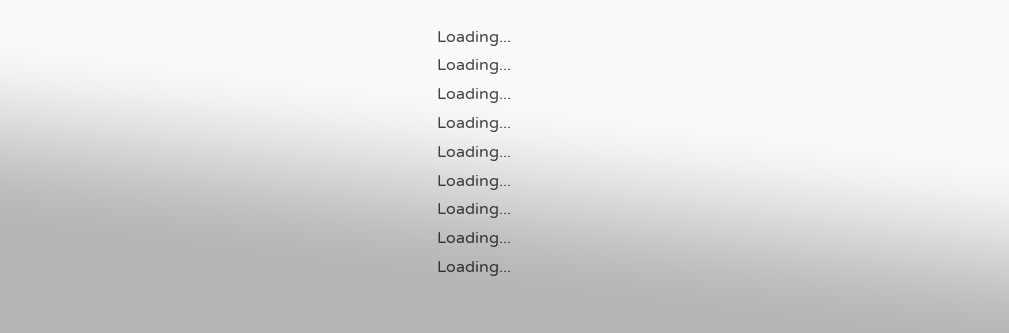Loading...
Loading...
Loading...
Loading...
Loading...
Loading...
Loading...
Loading...
Loading...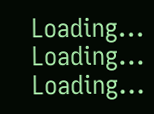Loading...
Loading...
Loading...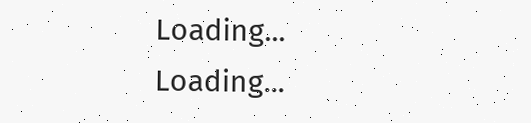Loading...
Loading...